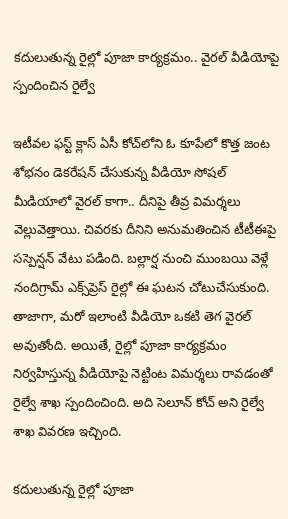కదులుతున్న రైల్లో పూజా కార్యక్రమం.. వైరల్ వీడియోపై స్పందించిన రైల్వే

ఇటీవల ఫస్ట్‌ క్లాస్ ఏసీ కోచ్‌లోని ఓ కూపేలో కొత్త జంట శోభనం డెకరేషన్ చేసుకున్న వీడియో సోషల్ మీడియాలో వైరల్ కాగా.. దీనిపై తీవ్ర విమర్శలు వెల్లువెత్తాయి. చివరకు దీనిని అనుమతించిన టీటీఈపై సస్పెన్షన్ వేటు పడింది. బల్లార్ష నుంచి ముంబయి వెళ్లే నందిగ్రామ్ ఎక్స్‌ప్రెస్ రైల్లో ఈ ఘటన చోటుచేసుకుంది. తాజాగా, మరో ఇలాంటి వీడియో ఒకటి తెగ వైరల్ అవుతోంది. అయితే, రైల్లో పూజా కార్యక్రమం నిర్వహిస్తున్న వీడియోపై నెట్టింట విమర్శలు రావడంతో రైల్వే శాఖ స్పందించింది. అది సెలూన్ కోచ్ అని రైల్వే శాఖ వివరణ ఇచ్చింది.

కదులుతున్న రైల్లో పూజా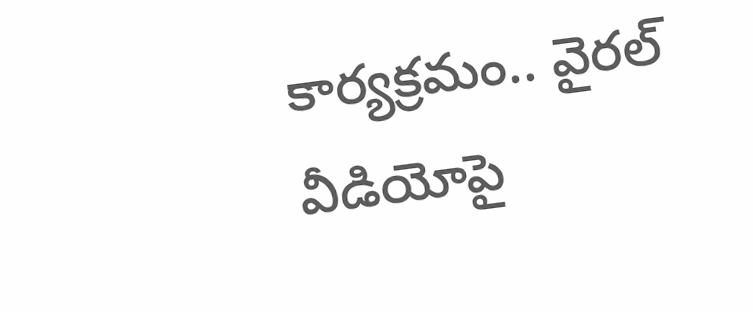కార్యక్రమం.. వైరల్ వీడియోపై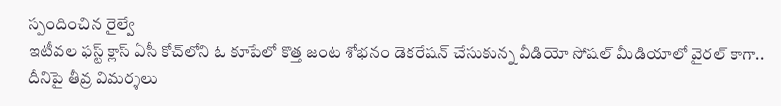స్పందించిన రైల్వే
ఇటీవల ఫస్ట్‌ క్లాస్ ఏసీ కోచ్‌లోని ఓ కూపేలో కొత్త జంట శోభనం డెకరేషన్ చేసుకున్న వీడియో సోషల్ మీడియాలో వైరల్ కాగా.. దీనిపై తీవ్ర విమర్శలు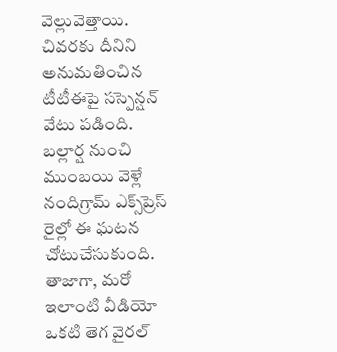వెల్లువెత్తాయి. చివరకు దీనిని అనుమతించిన టీటీఈపై సస్పెన్షన్ వేటు పడింది. బల్లార్ష నుంచి ముంబయి వెళ్లే నందిగ్రామ్ ఎక్స్‌ప్రెస్ రైల్లో ఈ ఘటన చోటుచేసుకుంది. తాజాగా, మరో ఇలాంటి వీడియో ఒకటి తెగ వైరల్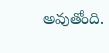అవుతోంది.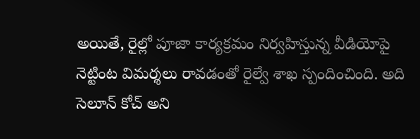అయితే, రైల్లో పూజా కార్యక్రమం నిర్వహిస్తున్న వీడియోపై నెట్టింట విమర్శలు రావడంతో రైల్వే శాఖ స్పందించింది. అది సెలూన్ కోచ్ అని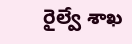రైల్వే శాఖ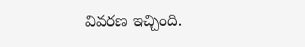వివరణ ఇచ్చింది.